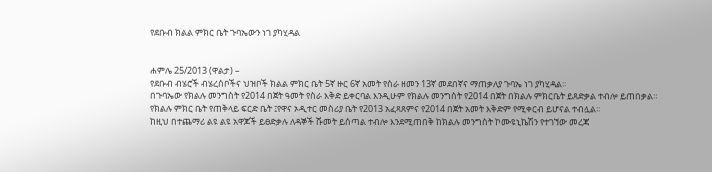የደቡብ ክልል ምክር ቤት ጉባኤውን ነገ ያካሂዳል


ሐምሌ 25/2013 (ዋልታ) –
የደቡብ ብሄሮች ብሄረሰቦችና ህዝቦች ክልል ምክር ቤት 5ኛ ዙር 6ኛ አመት የስራ ዘመን 13ኛ መደበኛና ማጠቃለያ ጉባኤ ነገ ያካሂዳል፡፡
በጉባኤው የክልሉ መንግስት የ2014 በጀት ዓመት የስራ እቅድ ይቀርባል እንዲሁም የክልሉ መንግስት የ2014 በጀት በክልሉ ምክርቤት ይጸድቃል ተብሎ ይጠበቃል።
የክልሉ ምክር ቤት የጠቅላይ ፍርድ ቤት ፤የዋና ኦዲተር መስሪያ ቤት የ2013 አፈጻጸምና የ2014 በጀት አመት እቅድም የሚቀርብ ይሆናል ተብሏል፡፡
ከዚህ በተጨማሪ ልዩ ልዩ አዋጆች ይፀድቃሉ ለዳኞች ሹመት ይሰጣል ተብሎ እንደሚጠበቅ ከክልሉ መንግስት ኮሙዩኒኬሽን የተገኘው መረጃ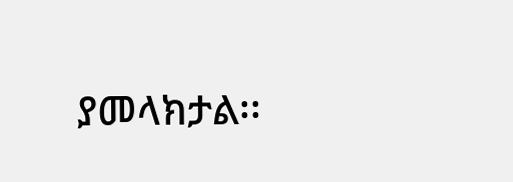ያመላክታል፡፡